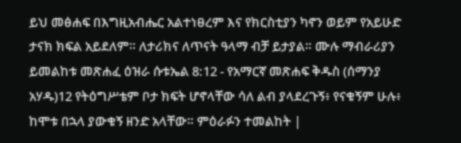ይህ መፅሐፍ በእግዚአብሔር አልተነፀረም እና የክርስቲያን ካኖን ወይም የአይሁድ ታናክ ክፍል አይደለም። ለታሪክና ለጥናት ዓላማ ብቻ ይታያል። ሙሉ ማብራሪያን ይመልከቱ መጽሐፈ ዕዝራ ሱቱኤል 8:12 - የአማርኛ መጽሐፍ ቅዱስ (ሰማንያ አሃዱ)12 የትዕግሥቴም ቦታ ክፍት ሆኖላቸው ሳለ ልብ ያላደረጉኝ፥ የናቁኝም ሁሉ፥ ከሞቱ በኋላ ያውቁኝ ዘንድ አላቸው። ምዕራፉን ተመልከት |